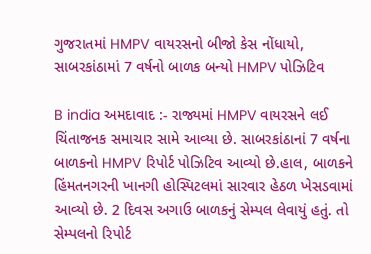ગુજરાતમાં HMPV વાયરસનો બીજો કેસ નોંધાયો, સાબરકાંઠામાં 7 વર્ષનો બાળક બન્યો HMPV પોઝિટિવ

B india અમદાવાદ :- રાજ્યમાં HMPV વાયરસને લઈ ચિંતાજનક સમાચાર સામે આવ્યા છે. સાબરકાંઠાનાં 7 વર્ષના બાળકનો HMPV રિપોર્ટ પોઝિટિવ આવ્યો છે.હાલ, બાળકને હિંમતનગરની ખાનગી હોસ્પિટલમાં સારવાર હેઠળ ખેસડવામાં આવ્યો છે. 2 દિવસ અગાઉ બાળકનું સેમ્પલ લેવાયું હતું. તો સેમ્પલનો રિપોર્ટ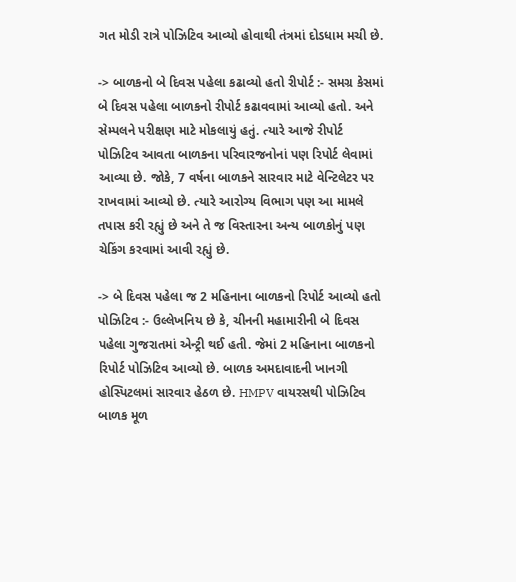ગત મોડી રાત્રે પોઝિટિવ આવ્યો હોવાથી તંત્રમાં દોડધામ મચી છે.

-> બાળકનો બે દિવસ પહેલા કઢાવ્યો હતો રીપોર્ટ :- સમગ્ર કેસમાં બે દિવસ પહેલા બાળકનો રીપોર્ટ કઢાવવામાં આવ્યો હતો. અને સેમ્પલને પરીક્ષણ માટે મોકલાયું હતું. ત્યારે આજે રીપોર્ટ પોઝિટિવ આવતા બાળકના પરિવારજનોનાં પણ રિપોર્ટ લેવામાં આવ્યા છે. જોકે, 7 વર્ષના બાળકને સારવાર માટે વેન્ટિલેટર પર રાખવામાં આવ્યો છે. ત્યારે આરોગ્ય વિભાગ પણ આ મામલે તપાસ કરી રહ્યું છે અને તે જ વિસ્તારના અન્ય બાળકોનું પણ ચેકિંગ કરવામાં આવી રહ્યું છે.

-> બે દિવસ પહેલા જ 2 મહિનાના બાળકનો રિપોર્ટ આવ્યો હતો પોઝિટિવ :- ઉલ્લેખનિય છે કે, ચીનની મહામારીની બે દિવસ પહેલા ગુજરાતમાં એન્ટ્રી થઈ હતી. જેમાં 2 મહિનાના બાળકનો રિપોર્ટ પોઝિટિવ આવ્યો છે. બાળક અમદાવાદની ખાનગી હોસ્પિટલમાં સારવાર હેઠળ છે. HMPV વાયરસથી પોઝિટિવ બાળક મૂળ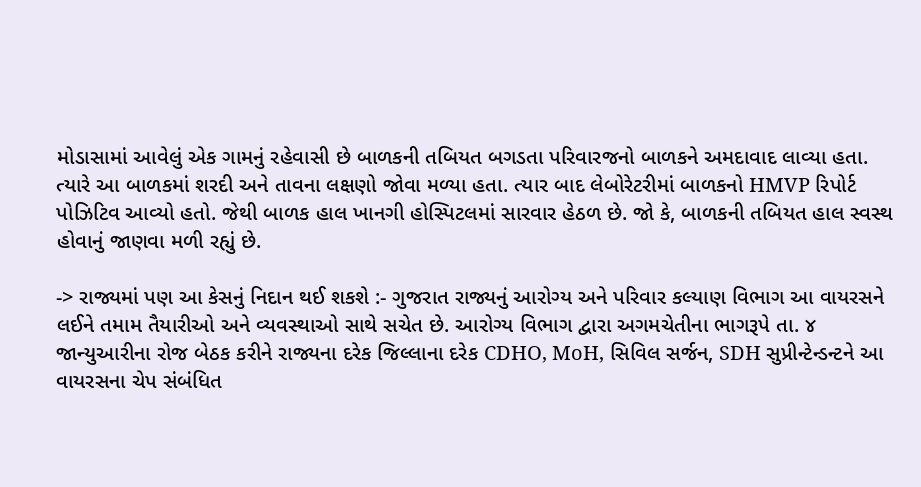મોડાસામાં આવેલું એક ગામનું રહેવાસી છે બાળકની તબિયત બગડતા પરિવારજનો બાળકને અમદાવાદ લાવ્યા હતા. ત્યારે આ બાળકમાં શરદી અને તાવના લક્ષણો જોવા મળ્યા હતા. ત્યાર બાદ લેબોરેટરીમાં બાળકનો HMVP રિપોર્ટ પોઝિટિવ આવ્યો હતો. જેથી બાળક હાલ ખાનગી હોસ્પિટલમાં સારવાર હેઠળ છે. જો કે, બાળકની તબિયત હાલ સ્વસ્થ હોવાનું જાણવા મળી રહ્યું છે.

-> રાજ્યમાં પણ આ કેસનું નિદાન થઈ શકશે :- ગુજરાત રાજ્યનું આરોગ્ય અને પરિવાર કલ્યાણ વિભાગ આ વાયરસને લઈને તમામ તૈયારીઓ અને વ્યવસ્થાઓ સાથે સચેત છે. આરોગ્ય વિભાગ દ્વારા અગમચેતીના ભાગરૂપે તા. ૪ જાન્યુઆરીના રોજ બેઠક કરીને રાજ્યના દરેક જિલ્લાના દરેક CDHO, MoH, સિવિલ સર્જન, SDH સુપ્રીન્ટેન્ડન્ટને આ વાયરસના ચેપ સંબંધિત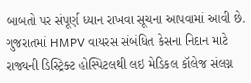બાબતો પર સંપૂર્ણ ધ્યાન રાખવા સૂચના આપવામાં આવી છે. ગુજરાતમાં HMPV વાયરસ સંબંધિત કેસના નિદાન માટે રાજ્યની ડિસ્ટ્રિક્ટ હોસ્પિટલથી લઇ મેડિકલ કૉલેજ સંલગ્ન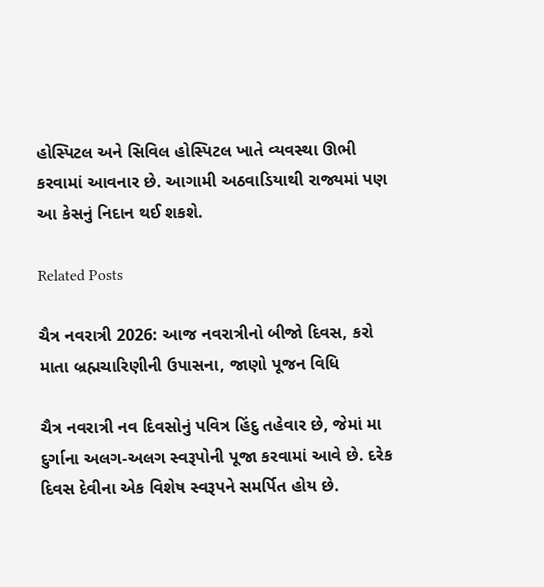હોસ્પિટલ અને સિવિલ હોસ્પિટલ ખાતે વ્યવસ્થા ઊભી કરવામાં આવનાર છે. આગામી અઠવાડિયાથી રાજ્યમાં પણ આ કેસનું નિદાન થઈ શકશે.

Related Posts

ચૈત્ર નવરાત્રી 2026: આજ નવરાત્રીનો બીજો દિવસ, કરો માતા બ્રહ્મચારિણીની ઉપાસના, જાણો પૂજન વિધિ

ચૈત્ર નવરાત્રી નવ દિવસોનું પવિત્ર હિંદુ તહેવાર છે, જેમાં મા દુર્ગાના અલગ-અલગ સ્વરૂપોની પૂજા કરવામાં આવે છે. દરેક દિવસ દેવીના એક વિશેષ સ્વરૂપને સમર્પિત હોય છે.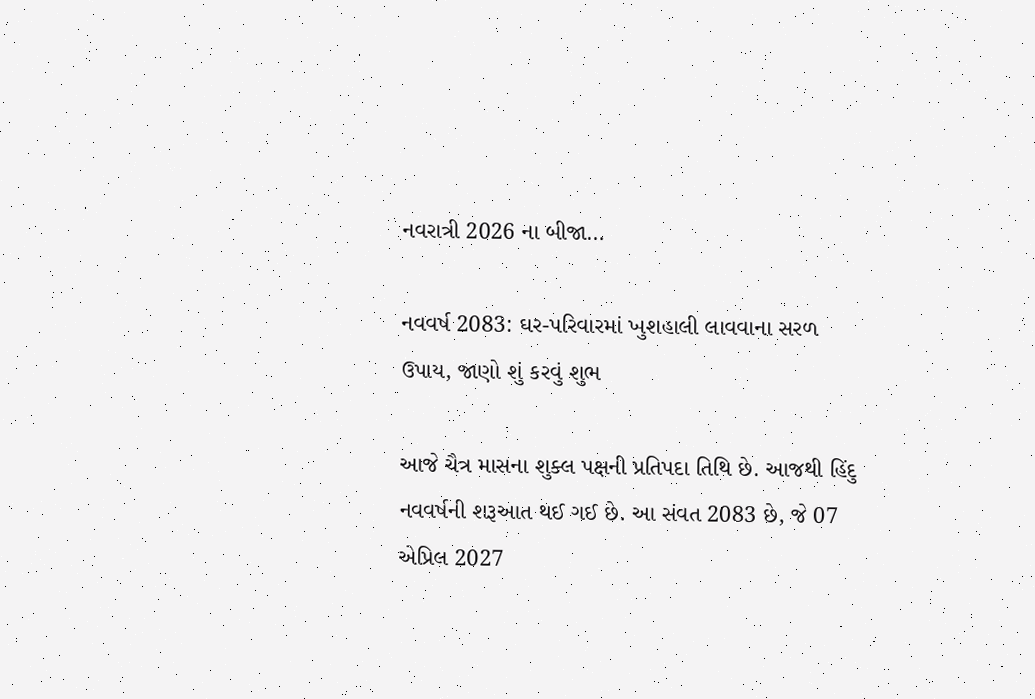નવરાત્રી 2026 ના બીજા…

નવવર્ષ 2083: ઘર-પરિવારમાં ખુશહાલી લાવવાના સરળ ઉપાય, જાણો શું કરવું શુભ

આજે ચૈત્ર માસના શુક્લ પક્ષની પ્રતિપદા તિથિ છે. આજથી હિંદુ નવવર્ષની શરૂઆત થઈ ગઈ છે. આ સંવત 2083 છે, જે 07 એપ્રિલ 2027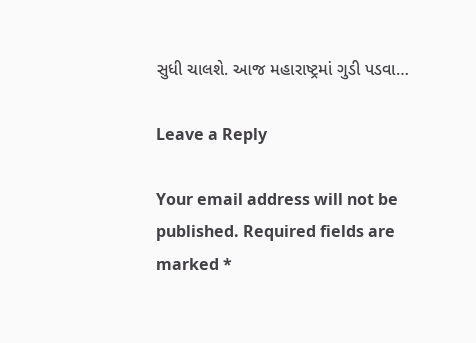સુધી ચાલશે. આજ મહારાષ્ટ્રમાં ગુડી પડવા…

Leave a Reply

Your email address will not be published. Required fields are marked *